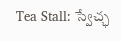Tea Stall: స్వేచ్ఛ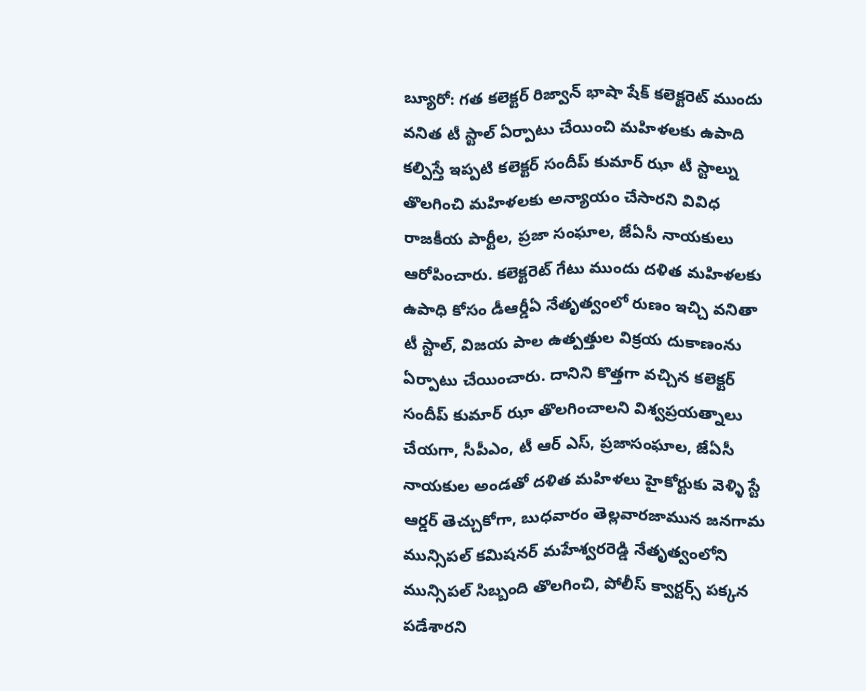బ్యూరో: గత కలెక్టర్ రిజ్వాన్ భాషా షేక్ కలెక్టరెట్ ముందు వనిత టీ స్టాల్ ఏర్పాటు చేయించి మహిళలకు ఉపాది కల్పిస్తే ఇప్పటి కలెక్టర్ సందీప్ కుమార్ ఝా టీ స్టాల్ను తొలగించి మహిళలకు అన్యాయం చేసారని వివిధ రాజకీయ పార్టీల, ప్రజా సంఘాల, జేఏసీ నాయకులు ఆరోపించారు. కలెక్టరెట్ గేటు ముందు దళిత మహిళలకు ఉపాధి కోసం డీఆర్డీఏ నేతృత్వంలో రుణం ఇచ్చి వనితా టీ స్టాల్, విజయ పాల ఉత్పత్తుల విక్రయ దుకాణంను ఏర్పాటు చేయించారు. దానిని కొత్తగా వచ్చిన కలెక్టర్ సందీప్ కుమార్ ఝా తొలగించాలని విశ్వప్రయత్నాలు చేయగా, సీపీఎం, టీ ఆర్ ఎస్, ప్రజాసంఘాల, జేఏసీ నాయకుల అండతో దళిత మహిళలు హైకోర్టుకు వెళ్ళి స్టే ఆర్డర్ తెచ్చుకోగా, బుధవారం తెల్లవారజామున జనగామ మున్సిపల్ కమిషనర్ మహేశ్వరరెడ్డి నేతృత్వంలోని మున్సిపల్ సిబ్బంది తొలగించి, పోలీస్ క్వార్టర్స్ పక్కన పడేశారని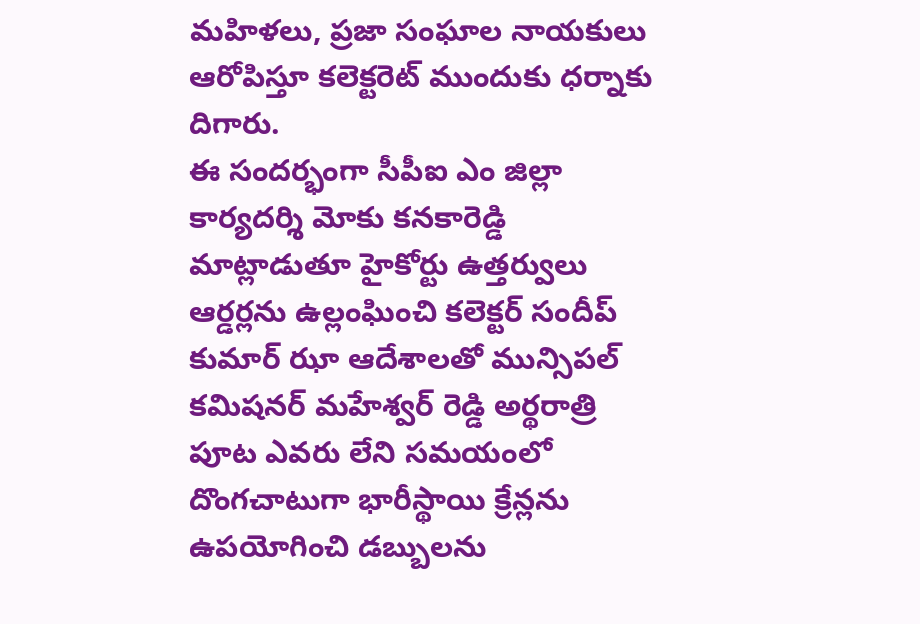మహిళలు, ప్రజా సంఘాల నాయకులు ఆరోపిస్తూ కలెక్టరెట్ ముందుకు ధర్నాకు దిగారు.
ఈ సందర్భంగా సీపీఐ ఎం జిల్లా కార్యదర్శి మోకు కనకారెడ్డి మాట్లాడుతూ హైకోర్టు ఉత్తర్వులు ఆర్డర్లను ఉల్లంఘించి కలెక్టర్ సందీప్ కుమార్ ఝా ఆదేశాలతో మున్సిపల్ కమిషనర్ మహేశ్వర్ రెడ్డి అర్థరాత్రి పూట ఎవరు లేని సమయంలో దొంగచాటుగా భారీస్థాయి క్రేన్లను ఉపయోగించి డబ్బులను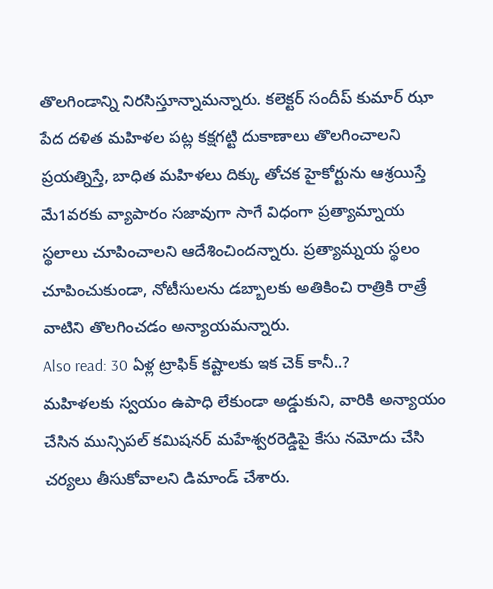తొలగిండాన్ని నిరసిస్తూన్నామన్నారు. కలెక్టర్ సందీప్ కుమార్ ఝా పేద దళిత మహిళల పట్ల కక్షగట్టి దుకాణాలు తొలగించాలని ప్రయత్నిస్తే, బాధిత మహిళలు దిక్కు తోచక హైకోర్టును ఆశ్రయిస్తే మే1వరకు వ్యాపారం సజావుగా సాగే విధంగా ప్రత్యామ్నాయ స్థలాలు చూపించాలని ఆదేశించిందన్నారు. ప్రత్యామ్నయ స్థలం చూపించుకుండా, నోటీసులను డబ్బాలకు అతికించి రాత్రికి రాత్రే వాటిని తొలగించడం అన్యాయమన్నారు.
Also read: 30 ఏళ్ల ట్రాఫిక్ కష్టాలకు ఇక చెక్ కానీ..?
మహిళలకు స్వయం ఉపాధి లేకుండా అడ్డుకుని, వారికి అన్యాయం చేసిన మున్సిపల్ కమిషనర్ మహేశ్వరరెడ్డిపై కేసు నమోదు చేసి చర్యలు తీసుకోవాలని డిమాండ్ చేశారు.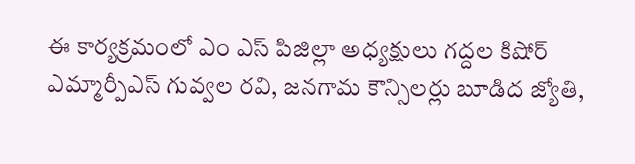ఈ కార్యక్రమంలో ఎం ఎస్ పిజిల్లా అధ్యక్షులు గద్దల కిషోర్ ఎమ్మార్పీఎస్ గువ్వల రవి, జనగామ కౌన్సిలర్లు బూడిద జ్యోతి,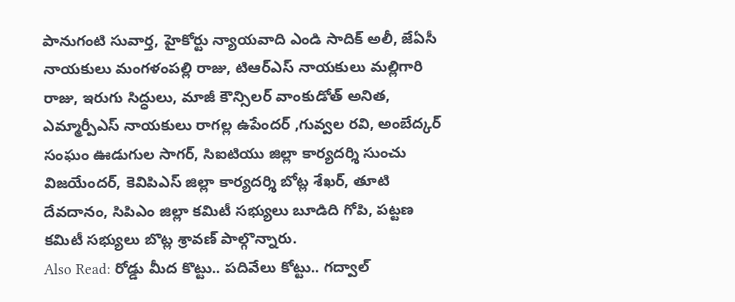పానుగంటి సువార్త, హైకోర్టు న్యాయవాది ఎండి సాదిక్ అలీ, జేఏసీ నాయకులు మంగళంపల్లి రాజు, టిఆర్ఎస్ నాయకులు మల్లిగారి రాజు, ఇరుగు సిద్ధులు, మాజీ కౌన్సిలర్ వాంకుడోత్ అనిత, ఎమ్మార్పీఎస్ నాయకులు రాగల్ల ఉపేందర్ ,గువ్వల రవి, అంబేద్కర్ సంఘం ఊడుగుల సాగర్, సిఐటియు జిల్లా కార్యదర్శి సుంచు విజయేందర్, కెవిపిఎస్ జిల్లా కార్యదర్శి బోట్ల శేఖర్, తూటి దేవదానం, సిపిఎం జిల్లా కమిటీ సభ్యులు బూడిది గోపి, పట్టణ కమిటీ సభ్యులు బొట్ల శ్రావణ్ పాల్గొన్నారు.
Also Read: రోడ్డు మీద కొట్టు.. పదివేలు కోట్టు.. గద్వాల్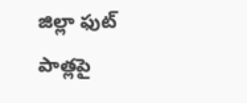జిల్లా ఫుట్ పాత్లపై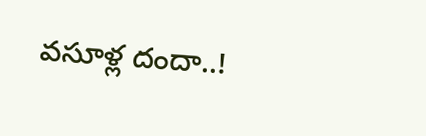వసూళ్ల దందా..!